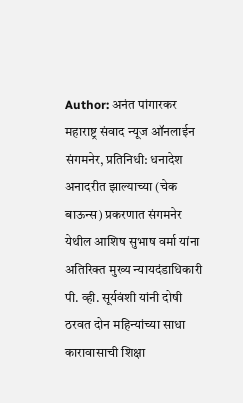Author: अनंत पांगारकर
महाराष्ट्र संवाद न्यूज ऑनलाईन संगमनेर, प्रतिनिधी: धनादेश अनादरीत झाल्याच्या (चेक बाऊन्स) प्रकरणात संगमनेर येथील आशिष सुभाष वर्मा यांना अतिरिक्त मुख्य न्यायदंडाधिकारी पी. व्ही. सूर्यवंशी यांनी दोषी ठरवत दोन महिन्यांच्या साधा कारावासाची शिक्षा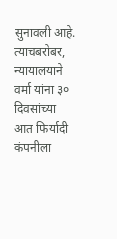सुनावली आहे. त्याचबरोबर, न्यायालयाने वर्मा यांना ३० दिवसांच्या आत फिर्यादी कंपनीला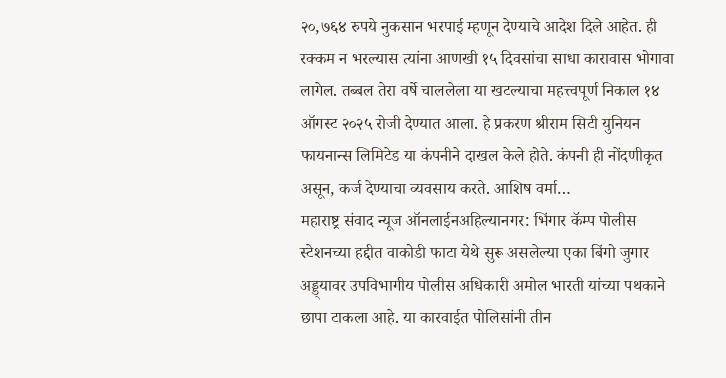२०,७६४ रुपये नुकसान भरपाई म्हणून देण्याचे आदेश दिले आहेत. ही रक्कम न भरल्यास त्यांना आणखी १५ दिवसांचा साधा कारावास भोगावा लागेल. तब्बल तेरा वर्षे चाललेला या खटल्याचा महत्त्वपूर्ण निकाल १४ ऑगस्ट २०२५ रोजी देण्यात आला. हे प्रकरण श्रीराम सिटी युनियन फायनान्स लिमिटेड या कंपनीने दाखल केले होते. कंपनी ही नोंदणीकृत असून, कर्ज देण्याचा व्यवसाय करते. आशिष वर्मा…
महाराष्ट्र संवाद न्यूज ऑनलाईनअहिल्यानगर: भिंगार कॅम्प पोलीस स्टेशनच्या हद्दीत वाकोडी फाटा येथे सुरू असलेल्या एका बिंगो जुगार अड्ड्यावर उपविभागीय पोलीस अधिकारी अमोल भारती यांच्या पथकाने छापा टाकला आहे. या कारवाईत पोलिसांनी तीन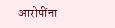आरोपींना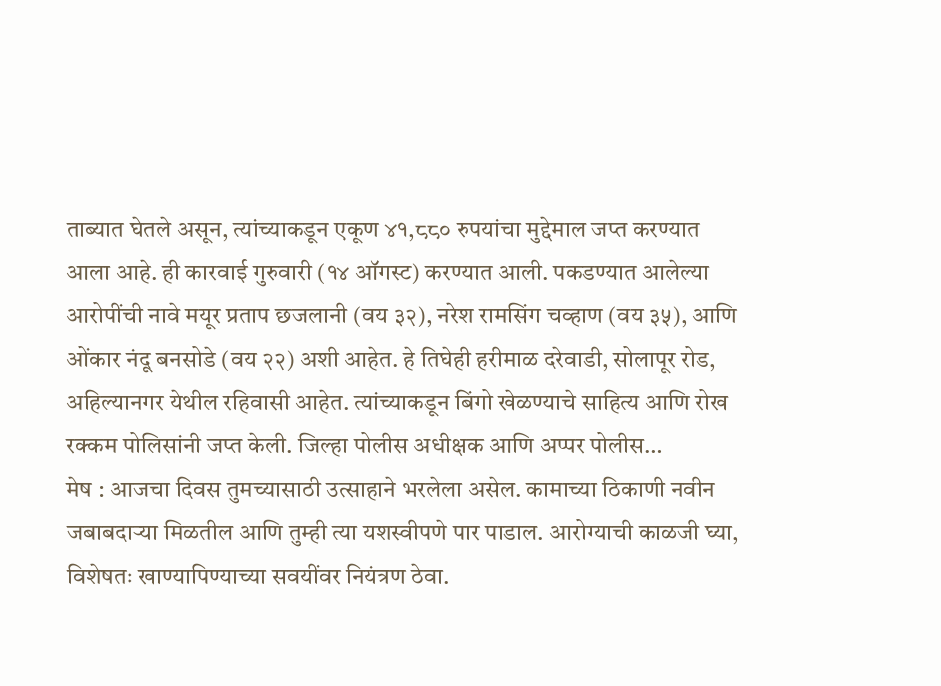ताब्यात घेतले असून, त्यांच्याकडून एकूण ४१,८८० रुपयांचा मुद्देमाल जप्त करण्यात आला आहे. ही कारवाई गुरुवारी (१४ ऑगस्ट) करण्यात आली. पकडण्यात आलेल्या आरोपींची नावे मयूर प्रताप छजलानी (वय ३२), नरेश रामसिंग चव्हाण (वय ३५), आणि ओंकार नंदू बनसोडे (वय २२) अशी आहेत. हे तिघेही हरीमाळ दरेवाडी, सोलापूर रोड, अहिल्यानगर येथील रहिवासी आहेत. त्यांच्याकडून बिंगो खेळण्याचे साहित्य आणि रोख रक्कम पोलिसांनी जप्त केली. जिल्हा पोलीस अधीक्षक आणि अप्पर पोलीस…
मेष : आजचा दिवस तुमच्यासाठी उत्साहाने भरलेला असेल. कामाच्या ठिकाणी नवीन जबाबदाऱ्या मिळतील आणि तुम्ही त्या यशस्वीपणे पार पाडाल. आरोग्याची काळजी घ्या, विशेषतः खाण्यापिण्याच्या सवयींवर नियंत्रण ठेवा.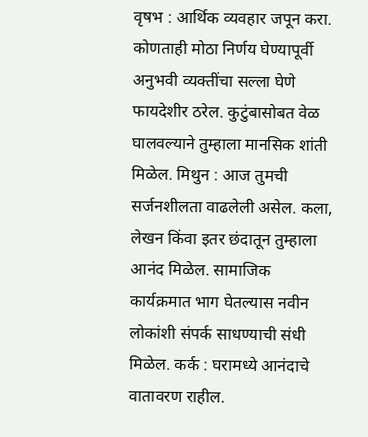वृषभ : आर्थिक व्यवहार जपून करा. कोणताही मोठा निर्णय घेण्यापूर्वी अनुभवी व्यक्तींचा सल्ला घेणे फायदेशीर ठरेल. कुटुंबासोबत वेळ घालवल्याने तुम्हाला मानसिक शांती मिळेल. मिथुन : आज तुमची सर्जनशीलता वाढलेली असेल. कला, लेखन किंवा इतर छंदातून तुम्हाला आनंद मिळेल. सामाजिक कार्यक्रमात भाग घेतल्यास नवीन लोकांशी संपर्क साधण्याची संधी मिळेल. कर्क : घरामध्ये आनंदाचे वातावरण राहील.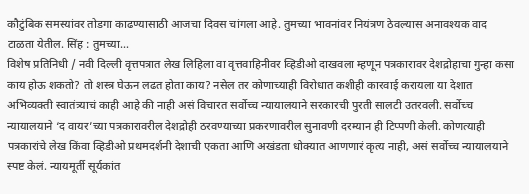कौटुंबिक समस्यांवर तोडगा काढण्यासाठी आजचा दिवस चांगला आहे. तुमच्या भावनांवर नियंत्रण ठेवल्यास अनावश्यक वाद टाळता येतील. सिंह : तुमच्या…
विशेष प्रतिनिधी / नवी दिल्ली वृत्तपत्रात लेख लिहिला वा वृत्तवाहिनीवर व्हिडीओ दाखवला म्हणून पत्रकारावर देशद्रोहाचा गुन्हा कसा काय होऊ शकतो? तो शस्त्र घेऊन लढत होता काय? नसेल तर कोणाच्याही विरोधात कशीही कारवाई करायला या देशात अभिव्यक्ती स्वातंत्र्याचं काही आहे की नाही असं विचारत सर्वोच्च न्यायालयाने सरकारची पुरती सालटी उतरवली. सर्वोच्च न्यायालयाने ‘द वायर’च्या पत्रकारावरील देशद्रोही ठरवण्याच्या प्रकरणावरील सुनावणी दरम्यान ही टिप्पणी केली. कोणत्याही पत्रकारांचे लेख किंवा व्हिडीओ प्रथमदर्शनी देशाची एकता आणि अखंडता धोक्यात आणणारं कृत्य नाही, असं सर्वोच्च न्यायालयाने स्पष्ट केलं. न्यायमूर्ती सूर्यकांत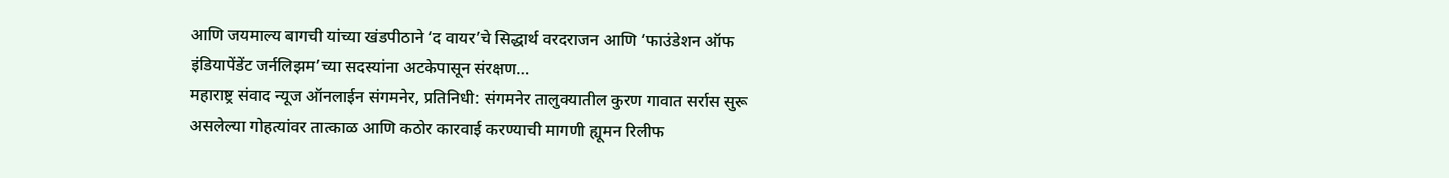आणि जयमाल्य बागची यांच्या खंडपीठाने ‘द वायर’चे सिद्धार्थ वरदराजन आणि ‘फाउंडेशन ऑफ इंडियापेंडेंट जर्नलिझम’च्या सदस्यांना अटकेपासून संरक्षण…
महाराष्ट्र संवाद न्यूज ऑनलाईन संगमनेर, प्रतिनिधी: संगमनेर तालुक्यातील कुरण गावात सर्रास सुरू असलेल्या गोहत्यांवर तात्काळ आणि कठोर कारवाई करण्याची मागणी ह्यूमन रिलीफ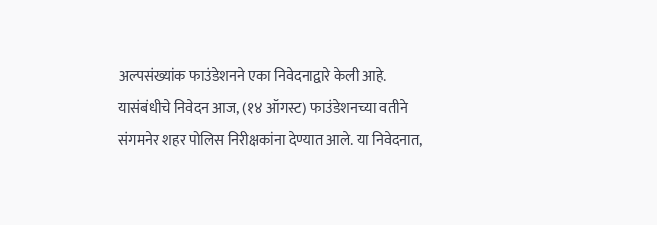अल्पसंख्यांक फाउंडेशनने एका निवेदनाद्वारे केली आहे. यासंबंधीचे निवेदन आज, (१४ ऑगस्ट) फाउंडेशनच्या वतीने संगमनेर शहर पोलिस निरीक्षकांना देण्यात आले. या निवेदनात,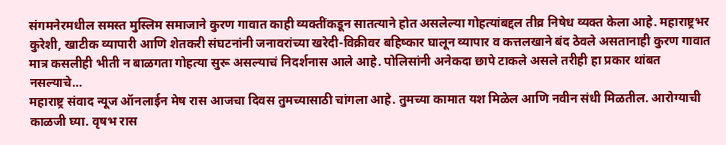संगमनेरमधील समस्त मुस्लिम समाजाने कुरण गावात काही व्यक्तींकडून सातत्याने होत असलेल्या गोहत्यांबद्दल तीव्र निषेध व्यक्त केला आहे. महाराष्ट्रभर कुरेशी, खाटीक व्यापारी आणि शेतकरी संघटनांनी जनावरांच्या खरेदी-विक्रीवर बहिष्कार घालून व्यापार व कत्तलखाने बंद ठेवले असतानाही कुरण गावात मात्र कसलीही भीती न बाळगता गोहत्या सुरू असल्याचं निदर्शनास आले आहे. पोलिसांनी अनेकदा छापे टाकले असले तरीही हा प्रकार थांबत नसल्याचे…
महाराष्ट्र संवाद न्यूज ऑनलाईन मेष रास आजचा दिवस तुमच्यासाठी चांगला आहे. तुमच्या कामात यश मिळेल आणि नवीन संधी मिळतील. आरोग्याची काळजी घ्या. वृषभ रास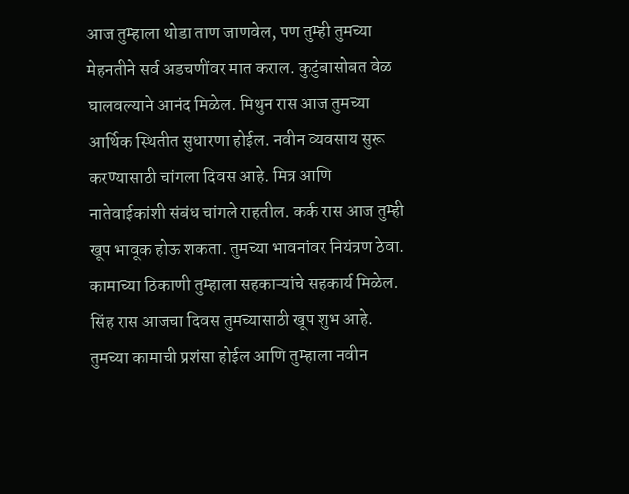आज तुम्हाला थोडा ताण जाणवेल, पण तुम्ही तुमच्या मेहनतीने सर्व अडचणींवर मात कराल. कुटुंबासोबत वेळ घालवल्याने आनंद मिळेल. मिथुन रास आज तुमच्या आर्थिक स्थितीत सुधारणा होईल. नवीन व्यवसाय सुरू करण्यासाठी चांगला दिवस आहे. मित्र आणि नातेवाईकांशी संबंध चांगले राहतील. कर्क रास आज तुम्ही खूप भावूक होऊ शकता. तुमच्या भावनांवर नियंत्रण ठेवा. कामाच्या ठिकाणी तुम्हाला सहकाऱ्यांचे सहकार्य मिळेल. सिंह रास आजचा दिवस तुमच्यासाठी खूप शुभ आहे. तुमच्या कामाची प्रशंसा होईल आणि तुम्हाला नवीन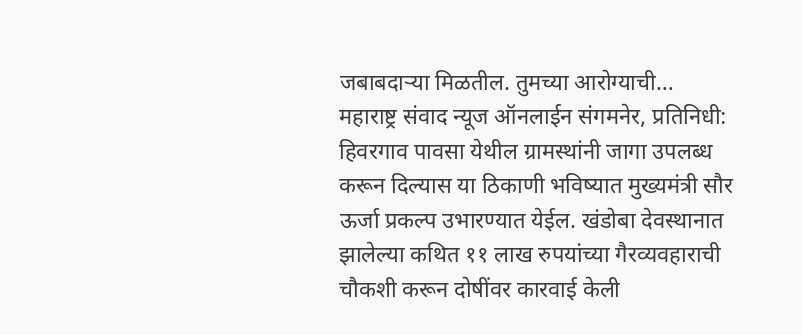जबाबदाऱ्या मिळतील. तुमच्या आरोग्याची…
महाराष्ट्र संवाद न्यूज ऑनलाईन संगमनेर, प्रतिनिधी: हिवरगाव पावसा येथील ग्रामस्थांनी जागा उपलब्ध करून दिल्यास या ठिकाणी भविष्यात मुख्यमंत्री सौर ऊर्जा प्रकल्प उभारण्यात येईल. खंडोबा देवस्थानात झालेल्या कथित ११ लाख रुपयांच्या गैरव्यवहाराची चौकशी करून दोषींवर कारवाई केली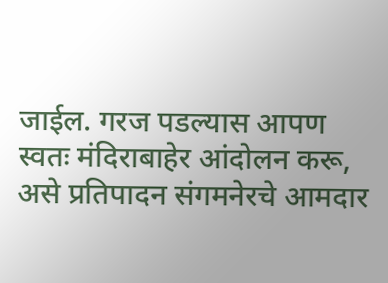जाईल. गरज पडल्यास आपण स्वतः मंदिराबाहेर आंदोलन करू, असे प्रतिपादन संगमनेरचे आमदार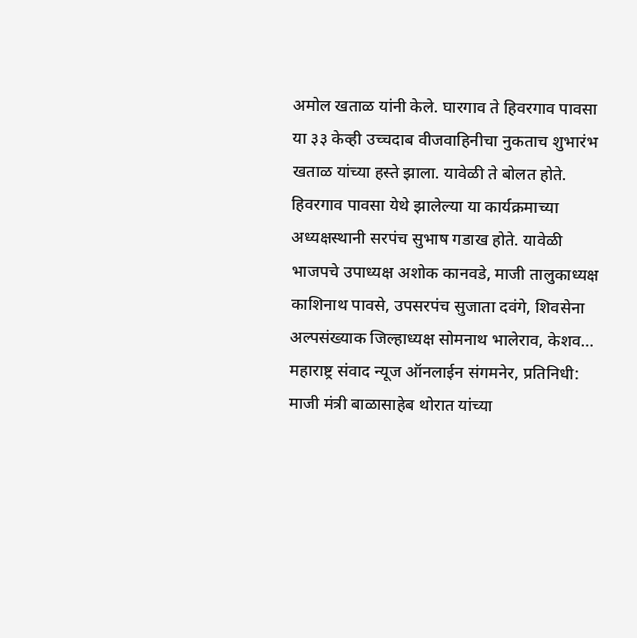अमोल खताळ यांनी केले. घारगाव ते हिवरगाव पावसा या ३३ केव्ही उच्चदाब वीजवाहिनीचा नुकताच शुभारंभ खताळ यांच्या हस्ते झाला. यावेळी ते बोलत होते. हिवरगाव पावसा येथे झालेल्या या कार्यक्रमाच्या अध्यक्षस्थानी सरपंच सुभाष गडाख होते. यावेळी भाजपचे उपाध्यक्ष अशोक कानवडे, माजी तालुकाध्यक्ष काशिनाथ पावसे, उपसरपंच सुजाता दवंगे, शिवसेना अल्पसंख्याक जिल्हाध्यक्ष सोमनाथ भालेराव, केशव…
महाराष्ट्र संवाद न्यूज ऑनलाईन संगमनेर, प्रतिनिधी: माजी मंत्री बाळासाहेब थोरात यांच्या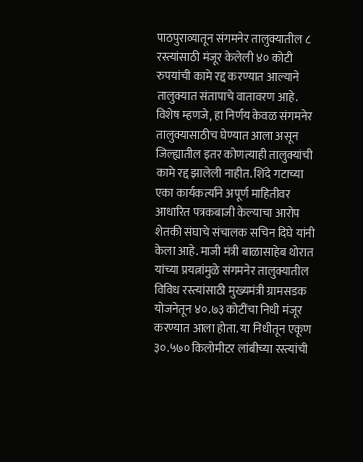पाठपुराव्यातून संगमनेर तालुक्यातील ८ रस्त्यांसाठी मंजूर केलेली ४० कोटी रुपयांची कामे रद्द करण्यात आल्याने तालुक्यात संतापाचे वातावरण आहे. विशेष म्हणजे, हा निर्णय केवळ संगमनेर तालुक्यासाठीच घेण्यात आला असून जिल्ह्यातील इतर कोणत्याही तालुक्यांची कामे रद्द झालेली नाहीत. शिंदे गटाच्या एका कार्यकर्त्याने अपूर्ण माहितीवर आधारित पत्रकबाजी केल्याचा आरोप शेतकी संघाचे संचालक सचिन दिघे यांनी केला आहे. माजी मंत्री बाळासाहेब थोरात यांच्या प्रयत्नांमुळे संगमनेर तालुक्यातील विविध रस्त्यांसाठी मुख्यमंत्री ग्रामसडक योजनेतून ४०.७३ कोटींचा निधी मंजूर करण्यात आला होता. या निधीतून एकूण ३०.५७० किलोमीटर लांबीच्या रस्त्यांची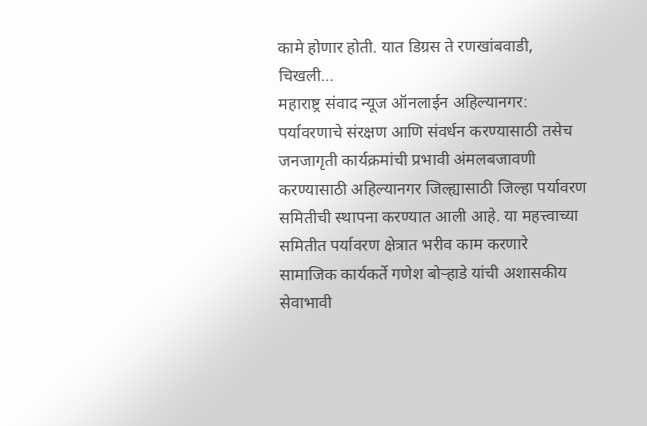कामे होणार होती. यात डिग्रस ते रणखांबवाडी, चिखली…
महाराष्ट्र संवाद न्यूज ऑनलाईन अहिल्यानगर: पर्यावरणाचे संरक्षण आणि संवर्धन करण्यासाठी तसेच जनजागृती कार्यक्रमांची प्रभावी अंमलबजावणी करण्यासाठी अहिल्यानगर जिल्ह्यासाठी जिल्हा पर्यावरण समितीची स्थापना करण्यात आली आहे. या महत्त्वाच्या समितीत पर्यावरण क्षेत्रात भरीव काम करणारे सामाजिक कार्यकर्ते गणेश बोऱ्हाडे यांची अशासकीय सेवाभावी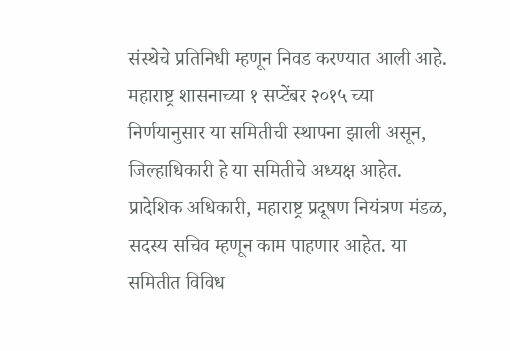संस्थेचे प्रतिनिधी म्हणून निवड करण्यात आली आहे. महाराष्ट्र शासनाच्या १ सप्टेंबर २०१५ च्या निर्णयानुसार या समितीची स्थापना झाली असून, जिल्हाधिकारी हे या समितीचे अध्यक्ष आहेत. प्रादेशिक अधिकारी, महाराष्ट्र प्रदूषण नियंत्रण मंडळ, सदस्य सचिव म्हणून काम पाहणार आहेत. या समितीत विविध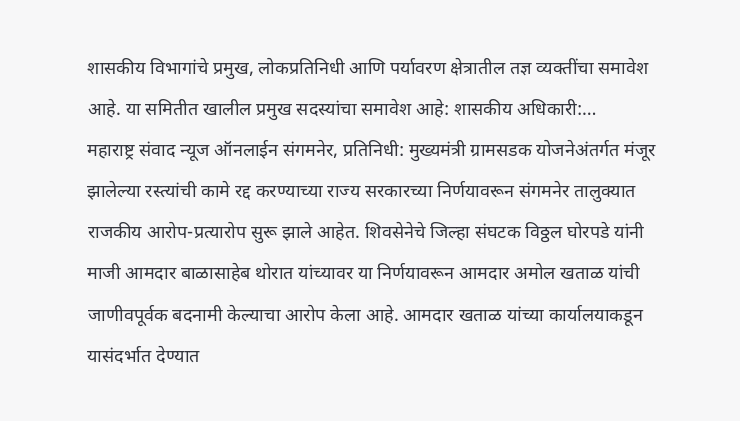शासकीय विभागांचे प्रमुख, लोकप्रतिनिधी आणि पर्यावरण क्षेत्रातील तज्ञ व्यक्तींचा समावेश आहे. या समितीत खालील प्रमुख सदस्यांचा समावेश आहे: शासकीय अधिकारी:…
महाराष्ट्र संवाद न्यूज ऑनलाईन संगमनेर, प्रतिनिधी: मुख्यमंत्री ग्रामसडक योजनेअंतर्गत मंजूर झालेल्या रस्त्यांची कामे रद्द करण्याच्या राज्य सरकारच्या निर्णयावरून संगमनेर तालुक्यात राजकीय आरोप-प्रत्यारोप सुरू झाले आहेत. शिवसेनेचे जिल्हा संघटक विठ्ठल घोरपडे यांनी माजी आमदार बाळासाहेब थोरात यांच्यावर या निर्णयावरून आमदार अमोल खताळ यांची जाणीवपूर्वक बदनामी केल्याचा आरोप केला आहे. आमदार खताळ यांच्या कार्यालयाकडून यासंदर्भात देण्यात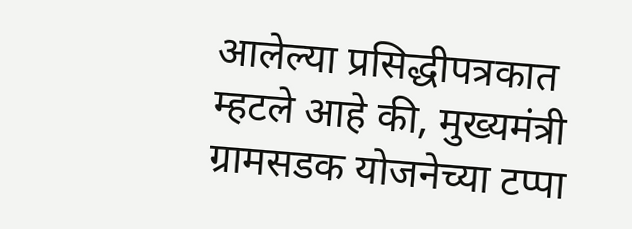आलेल्या प्रसिद्धीपत्रकात म्हटले आहे की, मुख्यमंत्री ग्रामसडक योजनेच्या टप्पा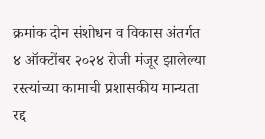क्रमांक दोन संशोधन व विकास अंतर्गत ४ ऑक्टोंबर २०२४ रोजी मंजूर झालेल्या रस्त्यांच्या कामाची प्रशासकीय मान्यता रद्द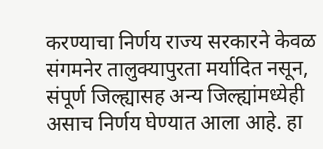करण्याचा निर्णय राज्य सरकारने केवळ संगमनेर तालुक्यापुरता मर्यादित नसून, संपूर्ण जिल्ह्यासह अन्य जिल्ह्यांमध्येही असाच निर्णय घेण्यात आला आहे. हा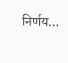निर्णय…